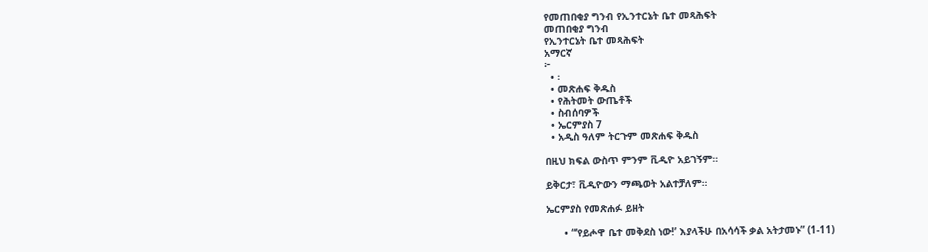የመጠበቂያ ግንብ የኢንተርኔት ቤተ መጻሕፍት
መጠበቂያ ግንብ
የኢንተርኔት ቤተ መጻሕፍት
አማርኛ
፦
  • ፡
  • መጽሐፍ ቅዱስ
  • የሕትመት ውጤቶች
  • ስብሰባዎች
  • ኤርምያስ 7
  • አዲስ ዓለም ትርጉም መጽሐፍ ቅዱስ

በዚህ ክፍል ውስጥ ምንም ቪዲዮ አይገኝም።

ይቅርታ፣ ቪዲዮውን ማጫወት አልተቻለም።

ኤርምያስ የመጽሐፉ ይዘት

      • “‘የይሖዋ ቤተ መቅደስ ነው!’ እያላችሁ በአሳሳች ቃል አትታመኑ” (1-11)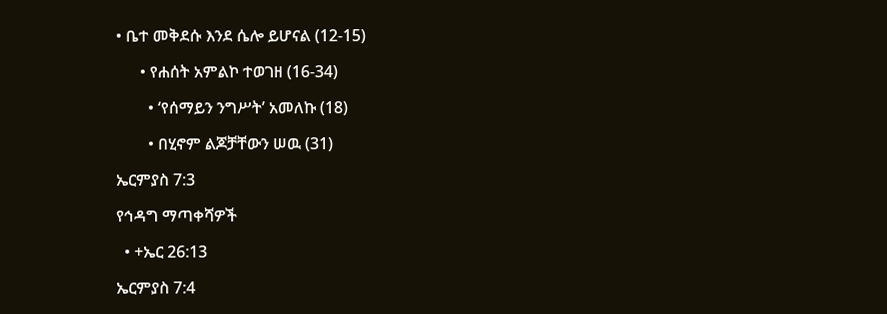• ቤተ መቅደሱ እንደ ሴሎ ይሆናል (12-15)

      • የሐሰት አምልኮ ተወገዘ (16-34)

        • ‘የሰማይን ንግሥት’ አመለኩ (18)

        • በሂኖም ልጆቻቸውን ሠዉ (31)

ኤርምያስ 7:3

የኅዳግ ማጣቀሻዎች

  • +ኤር 26:13

ኤርምያስ 7:4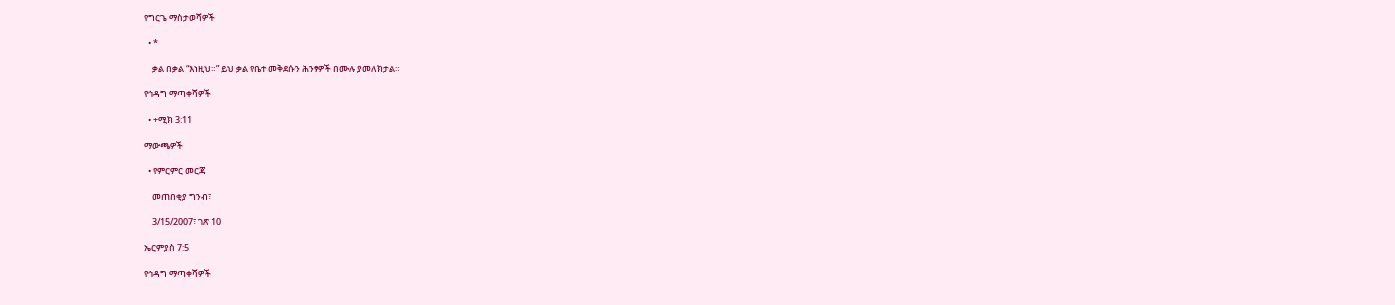የግርጌ ማስታወሻዎች

  • *

    ቃል በቃል “እነዚህ።” ይህ ቃል የቤተ መቅደሱን ሕንፃዎች በሙሉ ያመለክታል።

የኅዳግ ማጣቀሻዎች

  • +ሚክ 3:11

ማውጫዎች

  • የምርምር መርጃ

    መጠበቂያ ግንብ፣

    3/15/2007፣ ገጽ 10

ኤርምያስ 7:5

የኅዳግ ማጣቀሻዎች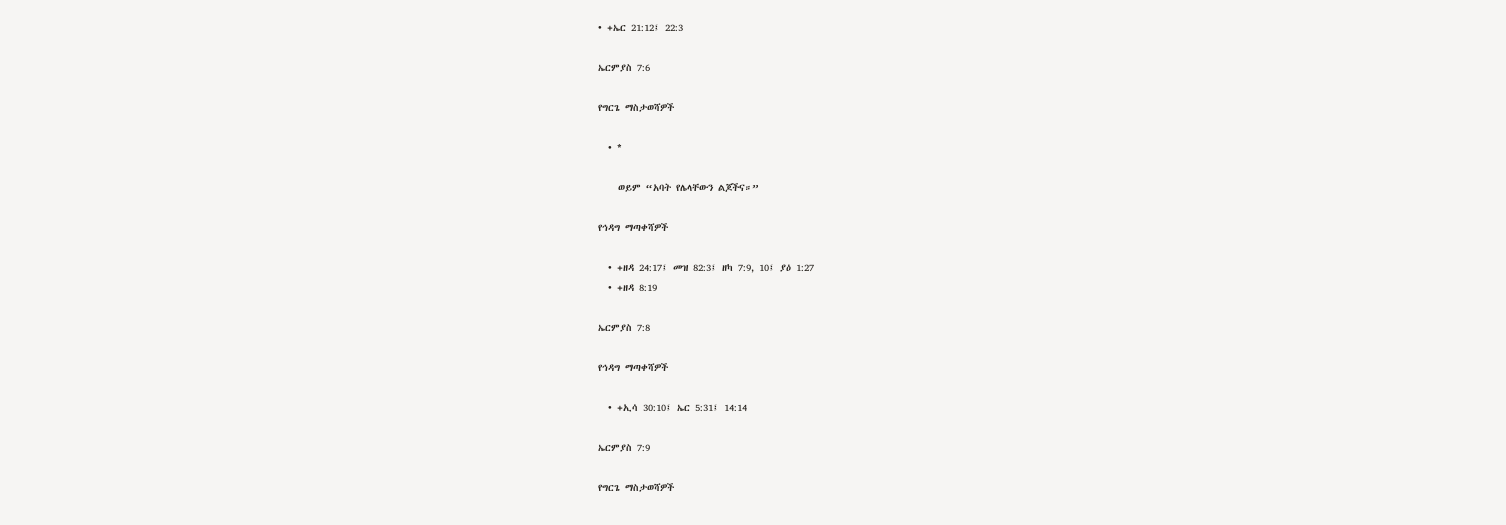• +ኤር 21:12፤ 22:3

ኤርምያስ 7:6

የግርጌ ማስታወሻዎች

  • *

    ወይም “አባት የሌላቸውን ልጆችና።”

የኅዳግ ማጣቀሻዎች

  • +ዘዳ 24:17፤ መዝ 82:3፤ ዘካ 7:9, 10፤ ያዕ 1:27
  • +ዘዳ 8:19

ኤርምያስ 7:8

የኅዳግ ማጣቀሻዎች

  • +ኢሳ 30:10፤ ኤር 5:31፤ 14:14

ኤርምያስ 7:9

የግርጌ ማስታወሻዎች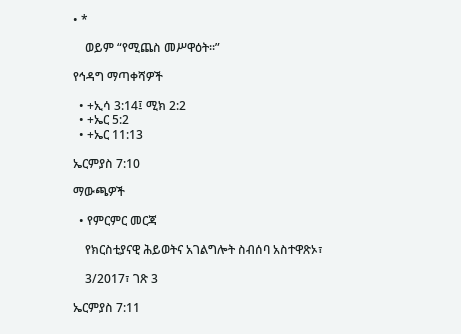• *

    ወይም “የሚጨስ መሥዋዕት።”

የኅዳግ ማጣቀሻዎች

  • +ኢሳ 3:14፤ ሚክ 2:2
  • +ኤር 5:2
  • +ኤር 11:13

ኤርምያስ 7:10

ማውጫዎች

  • የምርምር መርጃ

    የክርስቲያናዊ ሕይወትና አገልግሎት ስብሰባ አስተዋጽኦ፣

    3/2017፣ ገጽ 3

ኤርምያስ 7:11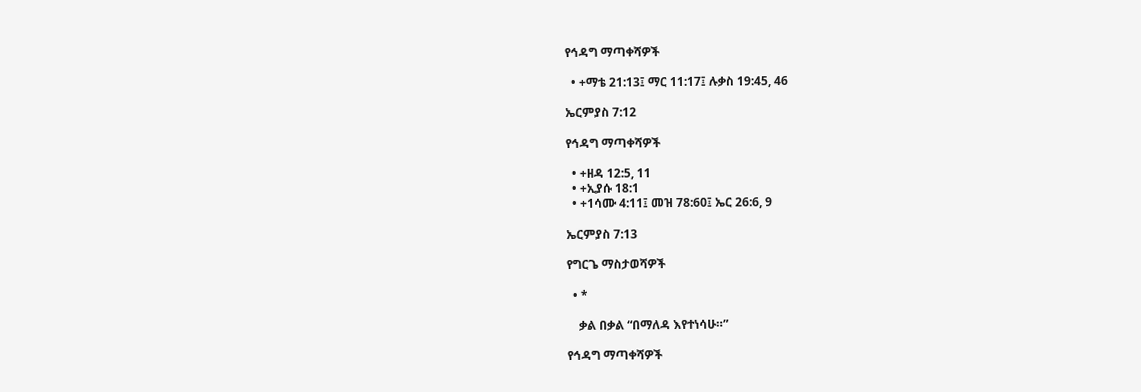የኅዳግ ማጣቀሻዎች

  • +ማቴ 21:13፤ ማር 11:17፤ ሉቃስ 19:45, 46

ኤርምያስ 7:12

የኅዳግ ማጣቀሻዎች

  • +ዘዳ 12:5, 11
  • +ኢያሱ 18:1
  • +1ሳሙ 4:11፤ መዝ 78:60፤ ኤር 26:6, 9

ኤርምያስ 7:13

የግርጌ ማስታወሻዎች

  • *

    ቃል በቃል “በማለዳ እየተነሳሁ።”

የኅዳግ ማጣቀሻዎች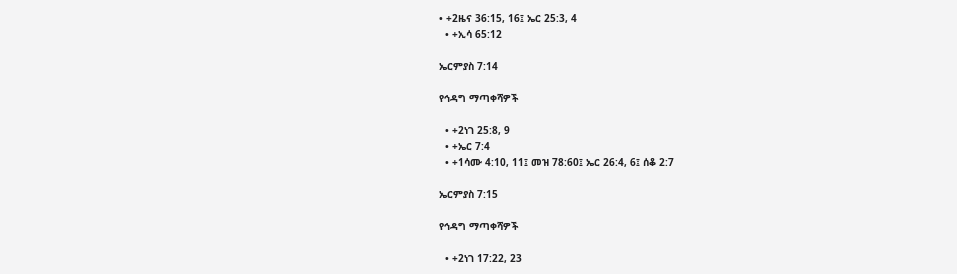• +2ዜና 36:15, 16፤ ኤር 25:3, 4
  • +ኢሳ 65:12

ኤርምያስ 7:14

የኅዳግ ማጣቀሻዎች

  • +2ነገ 25:8, 9
  • +ኤር 7:4
  • +1ሳሙ 4:10, 11፤ መዝ 78:60፤ ኤር 26:4, 6፤ ሰቆ 2:7

ኤርምያስ 7:15

የኅዳግ ማጣቀሻዎች

  • +2ነገ 17:22, 23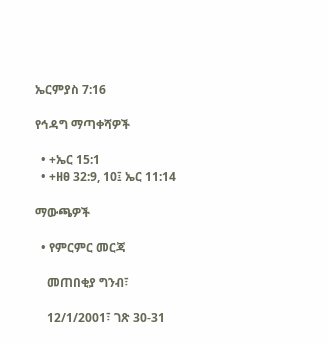ኤርምያስ 7:16

የኅዳግ ማጣቀሻዎች

  • +ኤር 15:1
  • +ዘፀ 32:9, 10፤ ኤር 11:14

ማውጫዎች

  • የምርምር መርጃ

    መጠበቂያ ግንብ፣

    12/1/2001፣ ገጽ 30-31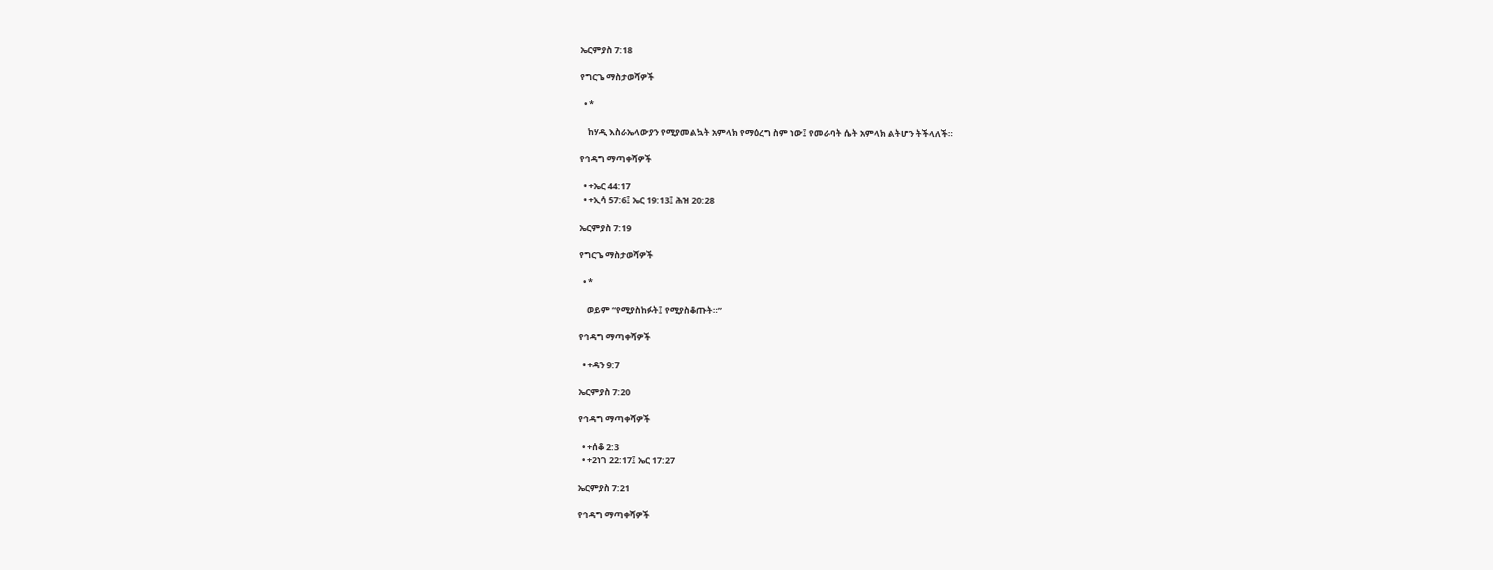ኤርምያስ 7:18

የግርጌ ማስታወሻዎች

  • *

    ከሃዲ እስራኤላውያን የሚያመልኳት አምላክ የማዕረግ ስም ነው፤ የመራባት ሴት አምላክ ልትሆን ትችላለች።

የኅዳግ ማጣቀሻዎች

  • +ኤር 44:17
  • +ኢሳ 57:6፤ ኤር 19:13፤ ሕዝ 20:28

ኤርምያስ 7:19

የግርጌ ማስታወሻዎች

  • *

    ወይም “የሚያስከፉት፤ የሚያስቆጡት።”

የኅዳግ ማጣቀሻዎች

  • +ዳን 9:7

ኤርምያስ 7:20

የኅዳግ ማጣቀሻዎች

  • +ሰቆ 2:3
  • +2ነገ 22:17፤ ኤር 17:27

ኤርምያስ 7:21

የኅዳግ ማጣቀሻዎች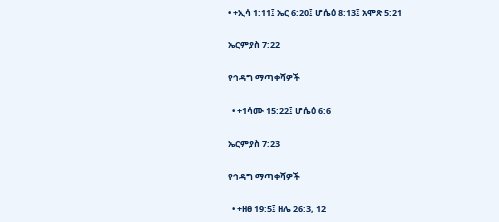• +ኢሳ 1:11፤ ኤር 6:20፤ ሆሴዕ 8:13፤ አሞጽ 5:21

ኤርምያስ 7:22

የኅዳግ ማጣቀሻዎች

  • +1ሳሙ 15:22፤ ሆሴዕ 6:6

ኤርምያስ 7:23

የኅዳግ ማጣቀሻዎች

  • +ዘፀ 19:5፤ ዘሌ 26:3, 12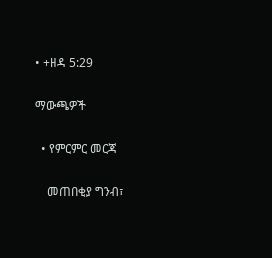• +ዘዳ 5:29

ማውጫዎች

  • የምርምር መርጃ

    መጠበቂያ ግንብ፣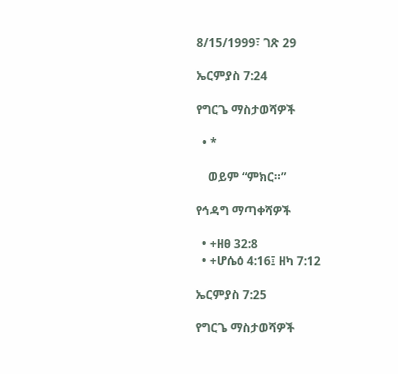8/15/1999፣ ገጽ 29

ኤርምያስ 7:24

የግርጌ ማስታወሻዎች

  • *

    ወይም “ምክር።”

የኅዳግ ማጣቀሻዎች

  • +ዘፀ 32:8
  • +ሆሴዕ 4:16፤ ዘካ 7:12

ኤርምያስ 7:25

የግርጌ ማስታወሻዎች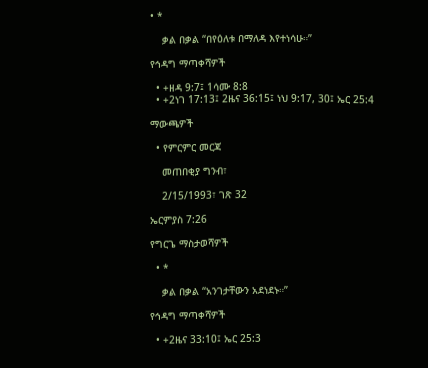• *

    ቃል በቃል “በየዕለቱ በማለዳ እየተነሳሁ።”

የኅዳግ ማጣቀሻዎች

  • +ዘዳ 9:7፤ 1ሳሙ 8:8
  • +2ነገ 17:13፤ 2ዜና 36:15፤ ነህ 9:17, 30፤ ኤር 25:4

ማውጫዎች

  • የምርምር መርጃ

    መጠበቂያ ግንብ፣

    2/15/1993፣ ገጽ 32

ኤርምያስ 7:26

የግርጌ ማስታወሻዎች

  • *

    ቃል በቃል “አንገታቸውን አደነደኑ።”

የኅዳግ ማጣቀሻዎች

  • +2ዜና 33:10፤ ኤር 25:3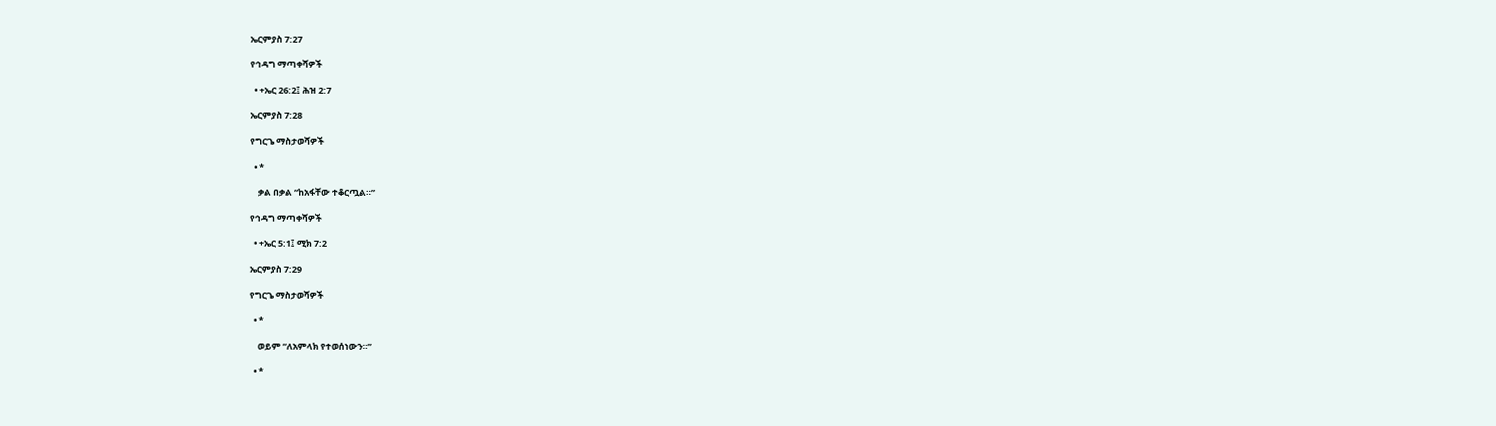ኤርምያስ 7:27

የኅዳግ ማጣቀሻዎች

  • +ኤር 26:2፤ ሕዝ 2:7

ኤርምያስ 7:28

የግርጌ ማስታወሻዎች

  • *

    ቃል በቃል “ከአፋቸው ተቆርጧል።”

የኅዳግ ማጣቀሻዎች

  • +ኤር 5:1፤ ሚክ 7:2

ኤርምያስ 7:29

የግርጌ ማስታወሻዎች

  • *

    ወይም “ለአምላክ የተወሰነውን።”

  • *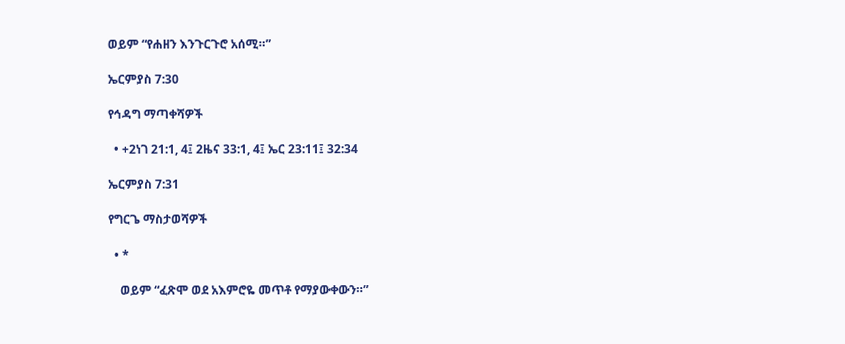ወይም “የሐዘን እንጉርጉሮ አሰሚ።”

ኤርምያስ 7:30

የኅዳግ ማጣቀሻዎች

  • +2ነገ 21:1, 4፤ 2ዜና 33:1, 4፤ ኤር 23:11፤ 32:34

ኤርምያስ 7:31

የግርጌ ማስታወሻዎች

  • *

    ወይም “ፈጽሞ ወደ አእምሮዬ መጥቶ የማያውቀውን።”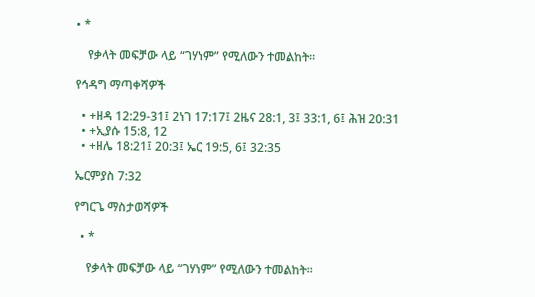• *

    የቃላት መፍቻው ላይ “ገሃነም” የሚለውን ተመልከት።

የኅዳግ ማጣቀሻዎች

  • +ዘዳ 12:29-31፤ 2ነገ 17:17፤ 2ዜና 28:1, 3፤ 33:1, 6፤ ሕዝ 20:31
  • +ኢያሱ 15:8, 12
  • +ዘሌ 18:21፤ 20:3፤ ኤር 19:5, 6፤ 32:35

ኤርምያስ 7:32

የግርጌ ማስታወሻዎች

  • *

    የቃላት መፍቻው ላይ “ገሃነም” የሚለውን ተመልከት።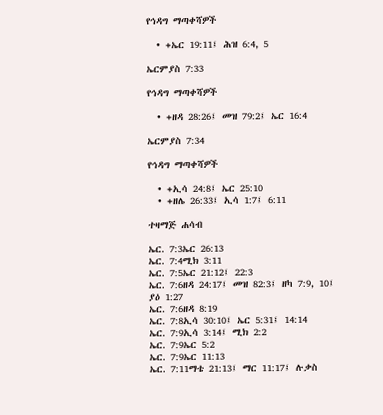የኅዳግ ማጣቀሻዎች

  • +ኤር 19:11፤ ሕዝ 6:4, 5

ኤርምያስ 7:33

የኅዳግ ማጣቀሻዎች

  • +ዘዳ 28:26፤ መዝ 79:2፤ ኤር 16:4

ኤርምያስ 7:34

የኅዳግ ማጣቀሻዎች

  • +ኢሳ 24:8፤ ኤር 25:10
  • +ዘሌ 26:33፤ ኢሳ 1:7፤ 6:11

ተዛማጅ ሐሳብ

ኤር. 7:3ኤር 26:13
ኤር. 7:4ሚክ 3:11
ኤር. 7:5ኤር 21:12፤ 22:3
ኤር. 7:6ዘዳ 24:17፤ መዝ 82:3፤ ዘካ 7:9, 10፤ ያዕ 1:27
ኤር. 7:6ዘዳ 8:19
ኤር. 7:8ኢሳ 30:10፤ ኤር 5:31፤ 14:14
ኤር. 7:9ኢሳ 3:14፤ ሚክ 2:2
ኤር. 7:9ኤር 5:2
ኤር. 7:9ኤር 11:13
ኤር. 7:11ማቴ 21:13፤ ማር 11:17፤ ሉቃስ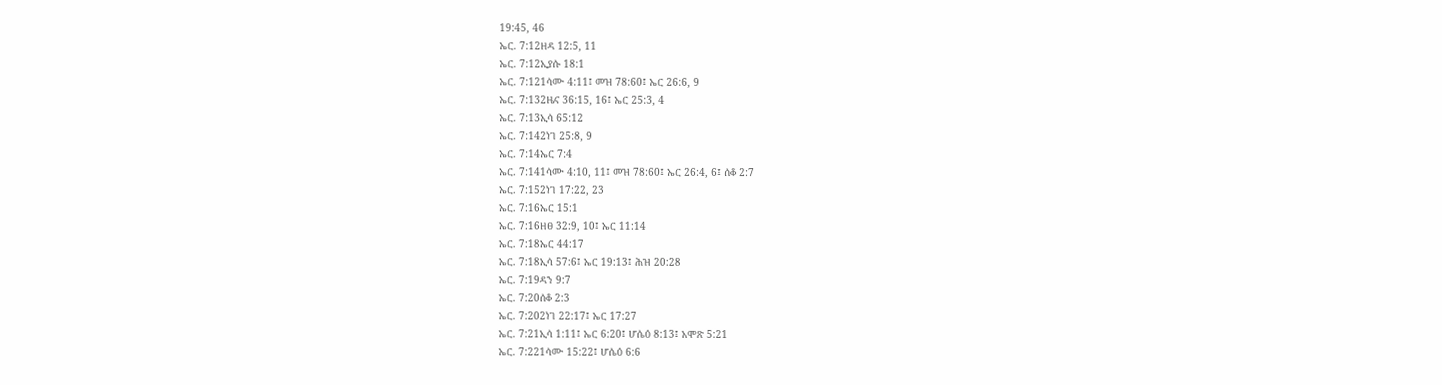19:45, 46
ኤር. 7:12ዘዳ 12:5, 11
ኤር. 7:12ኢያሱ 18:1
ኤር. 7:121ሳሙ 4:11፤ መዝ 78:60፤ ኤር 26:6, 9
ኤር. 7:132ዜና 36:15, 16፤ ኤር 25:3, 4
ኤር. 7:13ኢሳ 65:12
ኤር. 7:142ነገ 25:8, 9
ኤር. 7:14ኤር 7:4
ኤር. 7:141ሳሙ 4:10, 11፤ መዝ 78:60፤ ኤር 26:4, 6፤ ሰቆ 2:7
ኤር. 7:152ነገ 17:22, 23
ኤር. 7:16ኤር 15:1
ኤር. 7:16ዘፀ 32:9, 10፤ ኤር 11:14
ኤር. 7:18ኤር 44:17
ኤር. 7:18ኢሳ 57:6፤ ኤር 19:13፤ ሕዝ 20:28
ኤር. 7:19ዳን 9:7
ኤር. 7:20ሰቆ 2:3
ኤር. 7:202ነገ 22:17፤ ኤር 17:27
ኤር. 7:21ኢሳ 1:11፤ ኤር 6:20፤ ሆሴዕ 8:13፤ አሞጽ 5:21
ኤር. 7:221ሳሙ 15:22፤ ሆሴዕ 6:6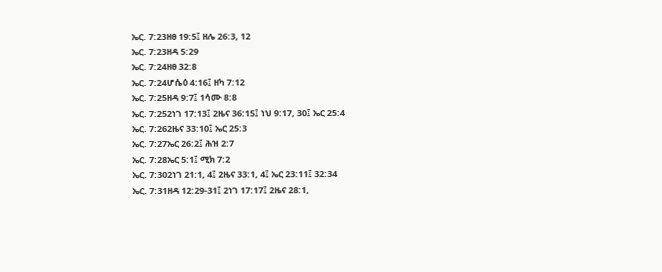ኤር. 7:23ዘፀ 19:5፤ ዘሌ 26:3, 12
ኤር. 7:23ዘዳ 5:29
ኤር. 7:24ዘፀ 32:8
ኤር. 7:24ሆሴዕ 4:16፤ ዘካ 7:12
ኤር. 7:25ዘዳ 9:7፤ 1ሳሙ 8:8
ኤር. 7:252ነገ 17:13፤ 2ዜና 36:15፤ ነህ 9:17, 30፤ ኤር 25:4
ኤር. 7:262ዜና 33:10፤ ኤር 25:3
ኤር. 7:27ኤር 26:2፤ ሕዝ 2:7
ኤር. 7:28ኤር 5:1፤ ሚክ 7:2
ኤር. 7:302ነገ 21:1, 4፤ 2ዜና 33:1, 4፤ ኤር 23:11፤ 32:34
ኤር. 7:31ዘዳ 12:29-31፤ 2ነገ 17:17፤ 2ዜና 28:1,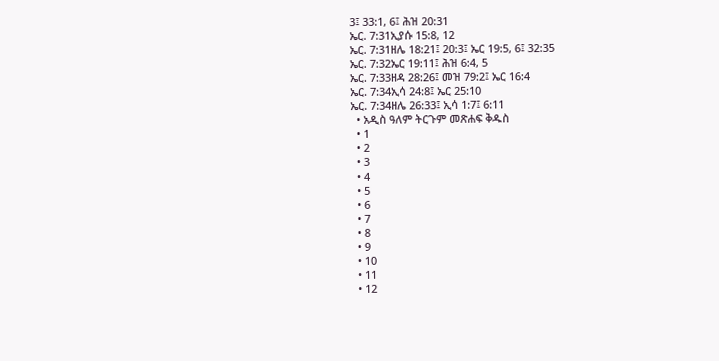3፤ 33:1, 6፤ ሕዝ 20:31
ኤር. 7:31ኢያሱ 15:8, 12
ኤር. 7:31ዘሌ 18:21፤ 20:3፤ ኤር 19:5, 6፤ 32:35
ኤር. 7:32ኤር 19:11፤ ሕዝ 6:4, 5
ኤር. 7:33ዘዳ 28:26፤ መዝ 79:2፤ ኤር 16:4
ኤር. 7:34ኢሳ 24:8፤ ኤር 25:10
ኤር. 7:34ዘሌ 26:33፤ ኢሳ 1:7፤ 6:11
  • አዲስ ዓለም ትርጉም መጽሐፍ ቅዱስ
  • 1
  • 2
  • 3
  • 4
  • 5
  • 6
  • 7
  • 8
  • 9
  • 10
  • 11
  • 12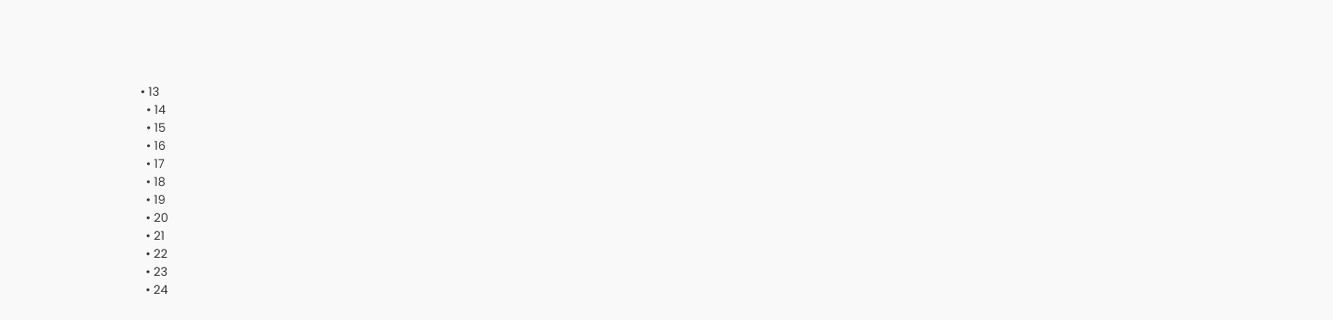• 13
  • 14
  • 15
  • 16
  • 17
  • 18
  • 19
  • 20
  • 21
  • 22
  • 23
  • 24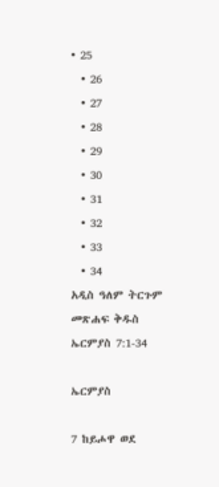• 25
  • 26
  • 27
  • 28
  • 29
  • 30
  • 31
  • 32
  • 33
  • 34
አዲስ ዓለም ትርጉም መጽሐፍ ቅዱስ
ኤርምያስ 7:1-34

ኤርምያስ

7 ከይሖዋ ወደ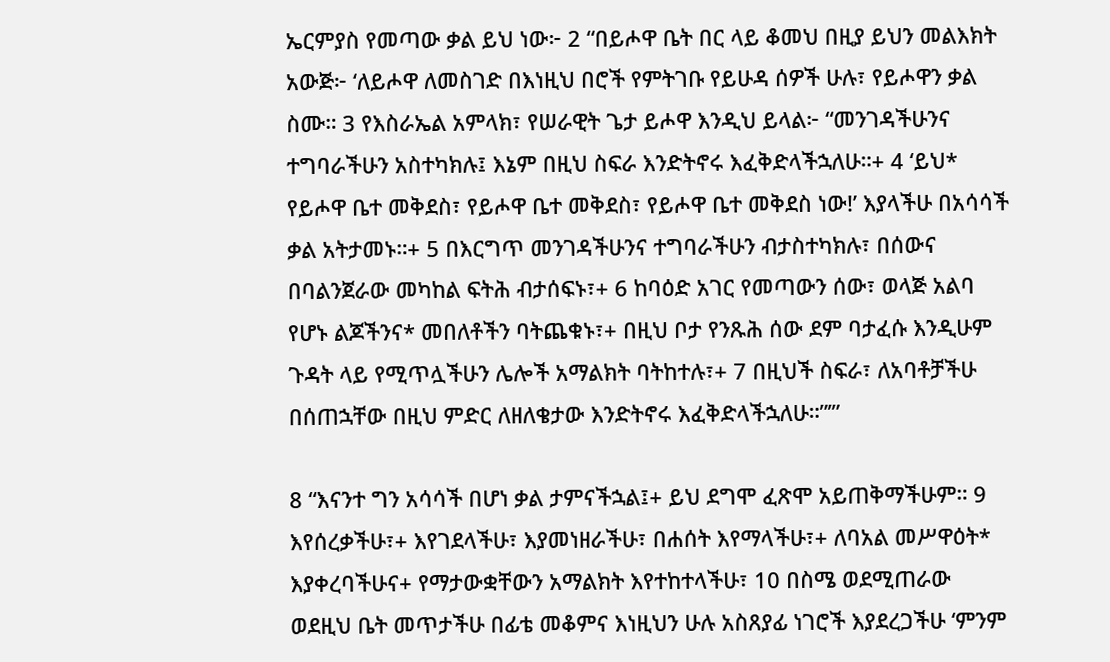ኤርምያስ የመጣው ቃል ይህ ነው፦ 2 “በይሖዋ ቤት በር ላይ ቆመህ በዚያ ይህን መልእክት አውጅ፦ ‘ለይሖዋ ለመስገድ በእነዚህ በሮች የምትገቡ የይሁዳ ሰዎች ሁሉ፣ የይሖዋን ቃል ስሙ። 3 የእስራኤል አምላክ፣ የሠራዊት ጌታ ይሖዋ እንዲህ ይላል፦ “መንገዳችሁንና ተግባራችሁን አስተካክሉ፤ እኔም በዚህ ስፍራ እንድትኖሩ እፈቅድላችኋለሁ።+ 4 ‘ይህ* የይሖዋ ቤተ መቅደስ፣ የይሖዋ ቤተ መቅደስ፣ የይሖዋ ቤተ መቅደስ ነው!’ እያላችሁ በአሳሳች ቃል አትታመኑ።+ 5 በእርግጥ መንገዳችሁንና ተግባራችሁን ብታስተካክሉ፣ በሰውና በባልንጀራው መካከል ፍትሕ ብታሰፍኑ፣+ 6 ከባዕድ አገር የመጣውን ሰው፣ ወላጅ አልባ የሆኑ ልጆችንና* መበለቶችን ባትጨቁኑ፣+ በዚህ ቦታ የንጹሕ ሰው ደም ባታፈሱ እንዲሁም ጉዳት ላይ የሚጥሏችሁን ሌሎች አማልክት ባትከተሉ፣+ 7 በዚህች ስፍራ፣ ለአባቶቻችሁ በሰጠኋቸው በዚህ ምድር ለዘለቄታው እንድትኖሩ እፈቅድላችኋለሁ።”’”

8 “እናንተ ግን አሳሳች በሆነ ቃል ታምናችኋል፤+ ይህ ደግሞ ፈጽሞ አይጠቅማችሁም። 9 እየሰረቃችሁ፣+ እየገደላችሁ፣ እያመነዘራችሁ፣ በሐሰት እየማላችሁ፣+ ለባአል መሥዋዕት* እያቀረባችሁና+ የማታውቋቸውን አማልክት እየተከተላችሁ፣ 10 በስሜ ወደሚጠራው ወደዚህ ቤት መጥታችሁ በፊቴ መቆምና እነዚህን ሁሉ አስጸያፊ ነገሮች እያደረጋችሁ ‘ምንም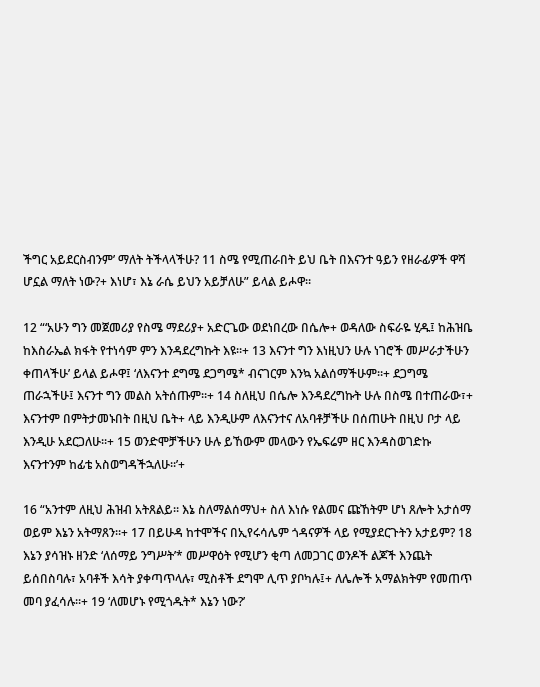ችግር አይደርስብንም’ ማለት ትችላላችሁ? 11 ስሜ የሚጠራበት ይህ ቤት በእናንተ ዓይን የዘራፊዎች ዋሻ ሆኗል ማለት ነው?+ እነሆ፣ እኔ ራሴ ይህን አይቻለሁ” ይላል ይሖዋ።

12 “‘አሁን ግን መጀመሪያ የስሜ ማደሪያ+ አድርጌው ወደነበረው በሴሎ+ ወዳለው ስፍራዬ ሂዱ፤ ከሕዝቤ ከእስራኤል ክፋት የተነሳም ምን እንዳደረግኩት እዩ።+ 13 እናንተ ግን እነዚህን ሁሉ ነገሮች መሥራታችሁን ቀጠላችሁ’ ይላል ይሖዋ፤ ‘ለእናንተ ደግሜ ደጋግሜ* ብናገርም እንኳ አልሰማችሁም።+ ደጋግሜ ጠራኋችሁ፤ እናንተ ግን መልስ አትሰጡም።+ 14 ስለዚህ በሴሎ እንዳደረግኩት ሁሉ በስሜ በተጠራው፣+ እናንተም በምትታመኑበት በዚህ ቤት+ ላይ እንዲሁም ለእናንተና ለአባቶቻችሁ በሰጠሁት በዚህ ቦታ ላይ እንዲሁ አደርጋለሁ።+ 15 ወንድሞቻችሁን ሁሉ ይኸውም መላውን የኤፍሬም ዘር እንዳስወገድኩ እናንተንም ከፊቴ አስወግዳችኋለሁ።’+

16 “አንተም ለዚህ ሕዝብ አትጸልይ። እኔ ስለማልሰማህ+ ስለ እነሱ የልመና ጩኸትም ሆነ ጸሎት አታሰማ ወይም እኔን አትማጸን።+ 17 በይሁዳ ከተሞችና በኢየሩሳሌም ጎዳናዎች ላይ የሚያደርጉትን አታይም? 18 እኔን ያሳዝኑ ዘንድ ‘ለሰማይ ንግሥት’* መሥዋዕት የሚሆን ቂጣ ለመጋገር ወንዶች ልጆች እንጨት ይሰበስባሉ፣ አባቶች እሳት ያቀጣጥላሉ፣ ሚስቶች ደግሞ ሊጥ ያቦካሉ፤+ ለሌሎች አማልክትም የመጠጥ መባ ያፈሳሉ።+ 19 ‘ለመሆኑ የሚጎዱት* እኔን ነው?’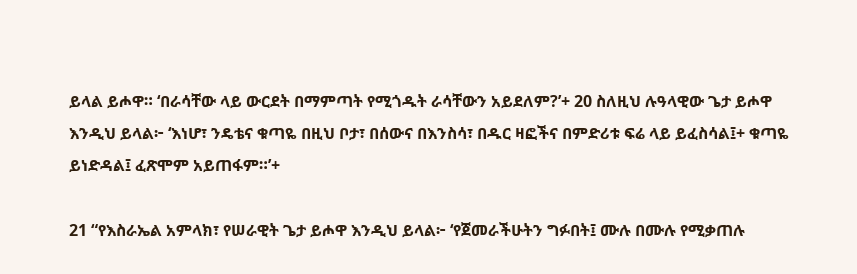ይላል ይሖዋ። ‘በራሳቸው ላይ ውርደት በማምጣት የሚጎዱት ራሳቸውን አይደለም?’+ 20 ስለዚህ ሉዓላዊው ጌታ ይሖዋ እንዲህ ይላል፦ ‘እነሆ፣ ንዴቴና ቁጣዬ በዚህ ቦታ፣ በሰውና በእንስሳ፣ በዱር ዛፎችና በምድሪቱ ፍሬ ላይ ይፈስሳል፤+ ቁጣዬ ይነድዳል፤ ፈጽሞም አይጠፋም።’+

21 “የእስራኤል አምላክ፣ የሠራዊት ጌታ ይሖዋ እንዲህ ይላል፦ ‘የጀመራችሁትን ግፉበት፤ ሙሉ በሙሉ የሚቃጠሉ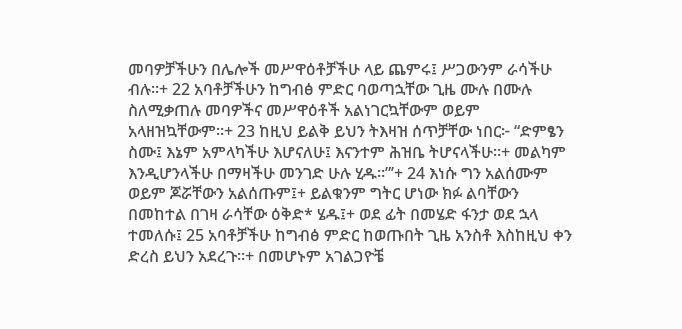መባዎቻችሁን በሌሎች መሥዋዕቶቻችሁ ላይ ጨምሩ፤ ሥጋውንም ራሳችሁ ብሉ።+ 22 አባቶቻችሁን ከግብፅ ምድር ባወጣኋቸው ጊዜ ሙሉ በሙሉ ስለሚቃጠሉ መባዎችና መሥዋዕቶች አልነገርኳቸውም ወይም አላዘዝኳቸውም።+ 23 ከዚህ ይልቅ ይህን ትእዛዝ ሰጥቻቸው ነበር፦ “ድምፄን ስሙ፤ እኔም አምላካችሁ እሆናለሁ፤ እናንተም ሕዝቤ ትሆናላችሁ።+ መልካም እንዲሆንላችሁ በማዛችሁ መንገድ ሁሉ ሂዱ።”’+ 24 እነሱ ግን አልሰሙም ወይም ጆሯቸውን አልሰጡም፤+ ይልቁንም ግትር ሆነው ክፉ ልባቸውን በመከተል በገዛ ራሳቸው ዕቅድ* ሄዱ፤+ ወደ ፊት በመሄድ ፋንታ ወደ ኋላ ተመለሱ፤ 25 አባቶቻችሁ ከግብፅ ምድር ከወጡበት ጊዜ አንስቶ እስከዚህ ቀን ድረስ ይህን አደረጉ።+ በመሆኑም አገልጋዮቼ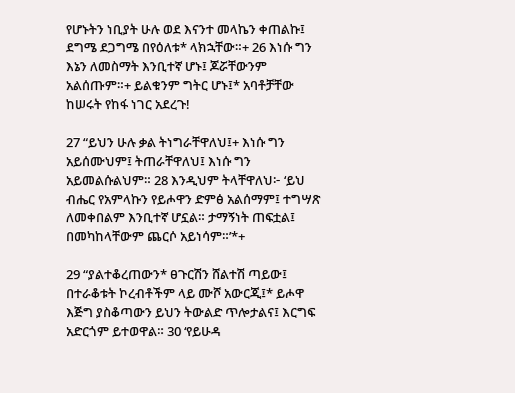የሆኑትን ነቢያት ሁሉ ወደ እናንተ መላኬን ቀጠልኩ፤ ደግሜ ደጋግሜ በየዕለቱ* ላክኋቸው።+ 26 እነሱ ግን እኔን ለመስማት እንቢተኛ ሆኑ፤ ጆሯቸውንም አልሰጡም።+ ይልቁንም ግትር ሆኑ፤* አባቶቻቸው ከሠሩት የከፋ ነገር አደረጉ!

27 “ይህን ሁሉ ቃል ትነግራቸዋለህ፤+ እነሱ ግን አይሰሙህም፤ ትጠራቸዋለህ፤ እነሱ ግን አይመልሱልህም። 28 እንዲህም ትላቸዋለህ፦ ‘ይህ ብሔር የአምላኩን የይሖዋን ድምፅ አልሰማም፤ ተግሣጽ ለመቀበልም እንቢተኛ ሆኗል። ታማኝነት ጠፍቷል፤ በመካከላቸውም ጨርሶ አይነሳም።’*+

29 “ያልተቆረጠውን* ፀጉርሽን ሸልተሽ ጣይው፤ በተራቆቱት ኮረብቶችም ላይ ሙሾ አውርጂ፤* ይሖዋ እጅግ ያስቆጣውን ይህን ትውልድ ጥሎታልና፤ እርግፍ አድርጎም ይተወዋል። 30 ‘የይሁዳ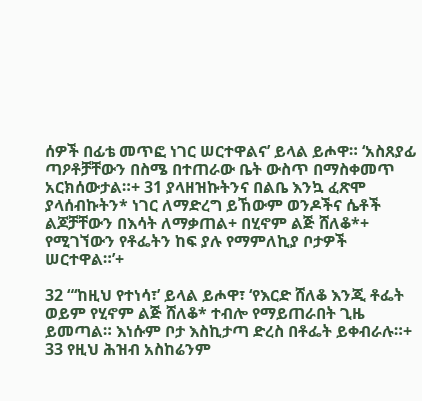ሰዎች በፊቴ መጥፎ ነገር ሠርተዋልና’ ይላል ይሖዋ። ‘አስጸያፊ ጣዖቶቻቸውን በስሜ በተጠራው ቤት ውስጥ በማስቀመጥ አርክሰውታል።+ 31 ያላዘዝኩትንና በልቤ እንኳ ፈጽሞ ያላሰብኩትን* ነገር ለማድረግ ይኸውም ወንዶችና ሴቶች ልጆቻቸውን በእሳት ለማቃጠል+ በሂኖም ልጅ ሸለቆ*+ የሚገኘውን የቶፌትን ከፍ ያሉ የማምለኪያ ቦታዎች ሠርተዋል።’+

32 “‘ከዚህ የተነሳ፣’ ይላል ይሖዋ፣ ‘የእርድ ሸለቆ እንጂ ቶፌት ወይም የሂኖም ልጅ ሸለቆ* ተብሎ የማይጠራበት ጊዜ ይመጣል። እነሱም ቦታ እስኪታጣ ድረስ በቶፌት ይቀብራሉ።+ 33 የዚህ ሕዝብ አስከሬንም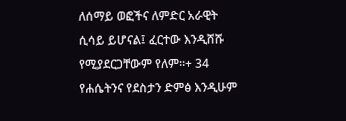ለሰማይ ወፎችና ለምድር አራዊት ሲሳይ ይሆናል፤ ፈርተው እንዲሸሹ የሚያደርጋቸውም የለም።+ 34 የሐሴትንና የደስታን ድምፅ እንዲሁም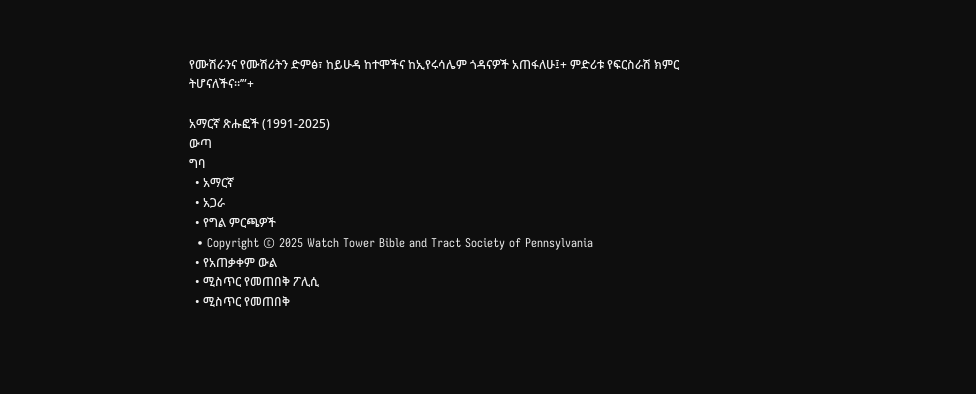የሙሽራንና የሙሽሪትን ድምፅ፣ ከይሁዳ ከተሞችና ከኢየሩሳሌም ጎዳናዎች አጠፋለሁ፤+ ምድሪቱ የፍርስራሽ ክምር ትሆናለችና።’”+

አማርኛ ጽሑፎች (1991-2025)
ውጣ
ግባ
  • አማርኛ
  • አጋራ
  • የግል ምርጫዎች
  • Copyright © 2025 Watch Tower Bible and Tract Society of Pennsylvania
  • የአጠቃቀም ውል
  • ሚስጥር የመጠበቅ ፖሊሲ
  • ሚስጥር የመጠበቅ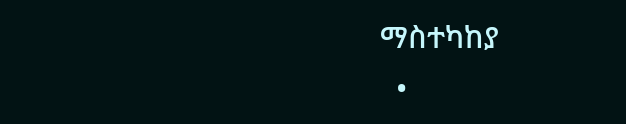ማስተካከያ
  •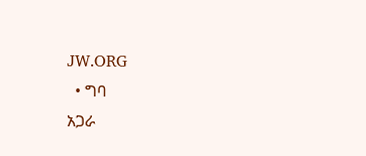JW.ORG
  • ግባ
አጋራ